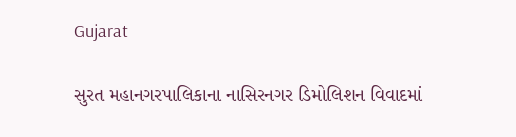Gujarat

સુરત મહાનગરપાલિકાના નાસિરનગર ડિમોલિશન વિવાદમાં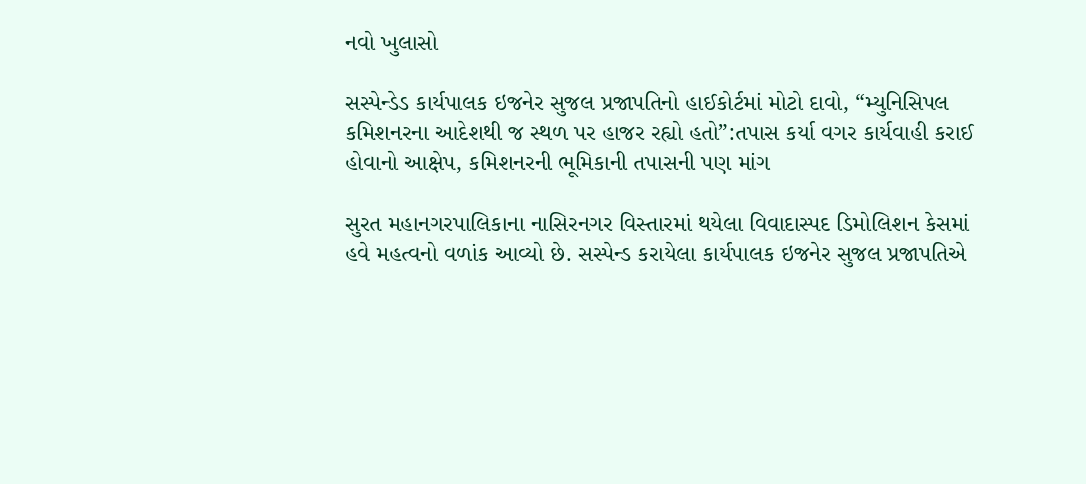નવો ખુલાસો

સસ્પેન્ડેડ કાર્યપાલક ઇજનેર સુજલ પ્રજાપતિનો હાઈકોર્ટમાં મોટો દાવો, “મ્યુનિસિપલ કમિશનરના આદેશથી જ સ્થળ પર હાજર રહ્યો હતો”:તપાસ કર્યા વગર કાર્યવાહી કરાઈ હોવાનો આક્ષેપ, કમિશનરની ભૂમિકાની તપાસની પણ માંગ

સુરત મહાનગરપાલિકાના નાસિરનગર વિસ્તારમાં થયેલા વિવાદાસ્પદ ડિમોલિશન કેસમાં હવે મહત્વનો વળાંક આવ્યો છે. સસ્પેન્ડ કરાયેલા કાર્યપાલક ઇજનેર સુજલ પ્રજાપતિએ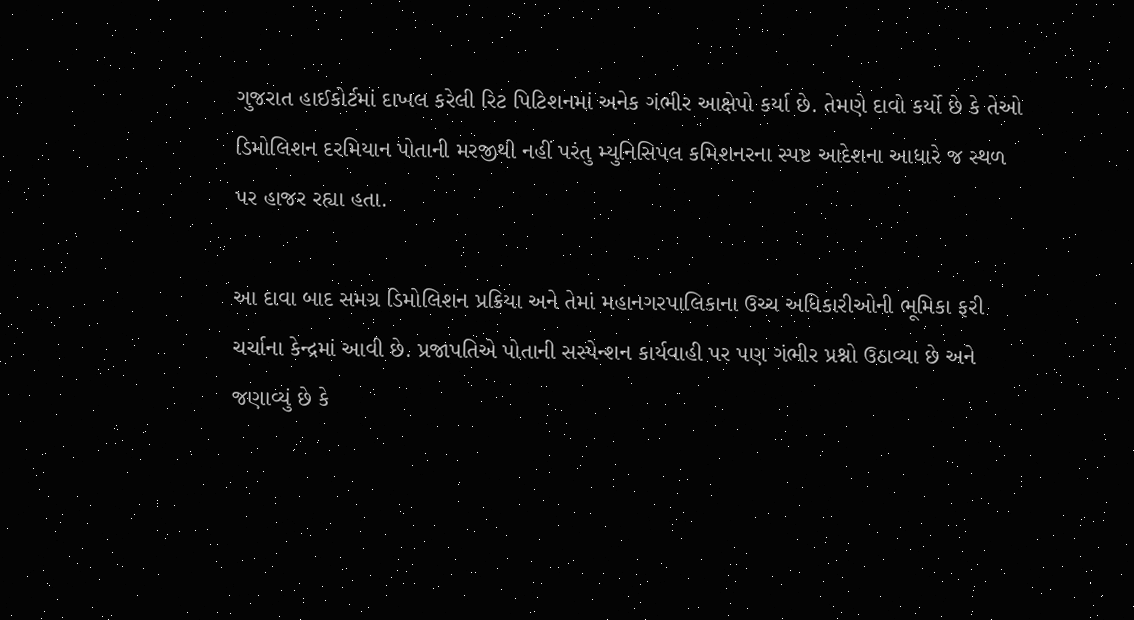ગુજરાત હાઈકોર્ટમાં દાખલ કરેલી રિટ પિટિશનમાં અનેક ગંભીર આક્ષેપો કર્યા છે. તેમણે દાવો કર્યો છે કે તેઓ ડિમોલિશન દરમિયાન પોતાની મરજીથી નહીં પરંતુ મ્યુનિસિપલ કમિશનરના સ્પષ્ટ આદેશના આધારે જ સ્થળ પર હાજર રહ્યા હતા.

આ દાવા બાદ સમગ્ર ડિમોલિશન પ્રક્રિયા અને તેમાં મહાનગરપાલિકાના ઉચ્ચ અધિકારીઓની ભૂમિકા ફરી ચર્ચાના કેન્દ્રમાં આવી છે. પ્રજાપતિએ પોતાની સસ્પેન્શન કાર્યવાહી પર પણ ગંભીર પ્રશ્નો ઉઠાવ્યા છે અને જણાવ્યું છે કે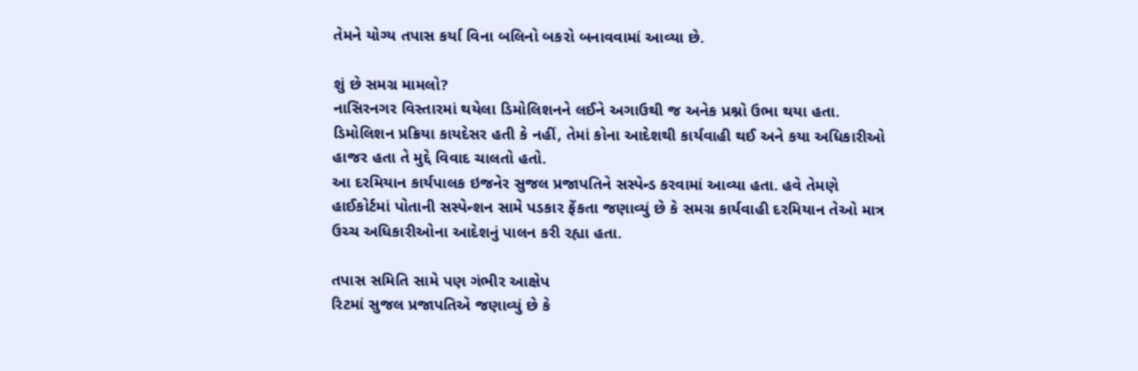તેમને યોગ્ય તપાસ કર્યા વિના બલિનો બકરો બનાવવામાં આવ્યા છે.

શું છે સમગ્ર મામલો?
નાસિરનગર વિસ્તારમાં થયેલા ડિમોલિશનને લઈને અગાઉથી જ અનેક પ્રશ્નો ઉભા થયા હતા. ડિમોલિશન પ્રક્રિયા કાયદેસર હતી કે નહીં, તેમાં કોના આદેશથી કાર્યવાહી થઈ અને કયા અધિકારીઓ હાજર હતા તે મુદ્દે વિવાદ ચાલતો હતો.
આ દરમિયાન કાર્યપાલક ઇજનેર સુજલ પ્રજાપતિને સસ્પેન્ડ કરવામાં આવ્યા હતા. હવે તેમણે હાઈકોર્ટમાં પોતાની સસ્પેન્શન સામે પડકાર ફેંકતા જણાવ્યું છે કે સમગ્ર કાર્યવાહી દરમિયાન તેઓ માત્ર ઉચ્ચ અધિકારીઓના આદેશનું પાલન કરી રહ્યા હતા.

તપાસ સમિતિ સામે પણ ગંભીર આક્ષેપ
રિટમાં સુજલ પ્રજાપતિએ જણાવ્યું છે કે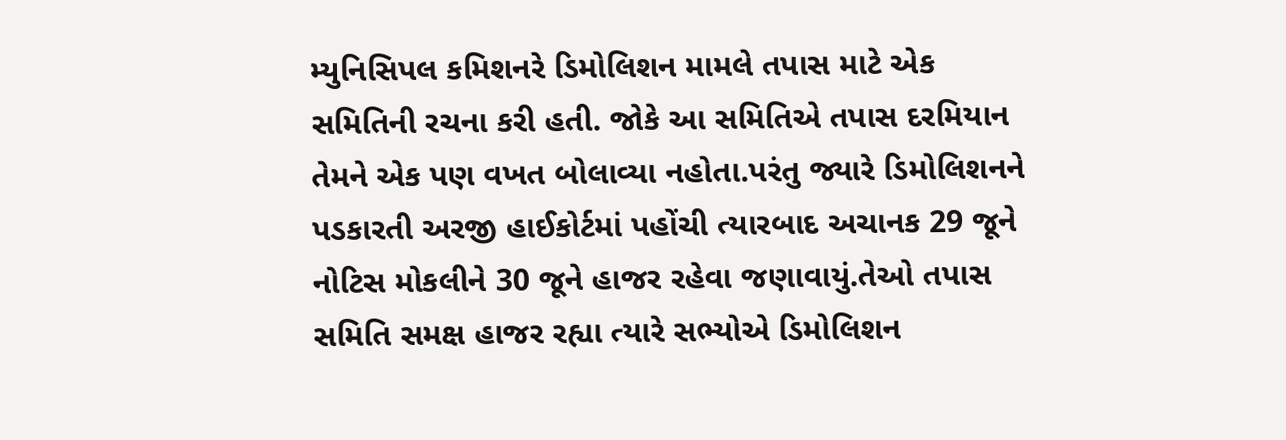મ્યુનિસિપલ કમિશનરે ડિમોલિશન મામલે તપાસ માટે એક સમિતિની રચના કરી હતી. જોકે આ સમિતિએ તપાસ દરમિયાન તેમને એક પણ વખત બોલાવ્યા નહોતા.પરંતુ જ્યારે ડિમોલિશનને પડકારતી અરજી હાઈકોર્ટમાં પહોંચી ત્યારબાદ અચાનક 29 જૂને નોટિસ મોકલીને 30 જૂને હાજર રહેવા જણાવાયું.તેઓ તપાસ સમિતિ સમક્ષ હાજર રહ્યા ત્યારે સભ્યોએ ડિમોલિશન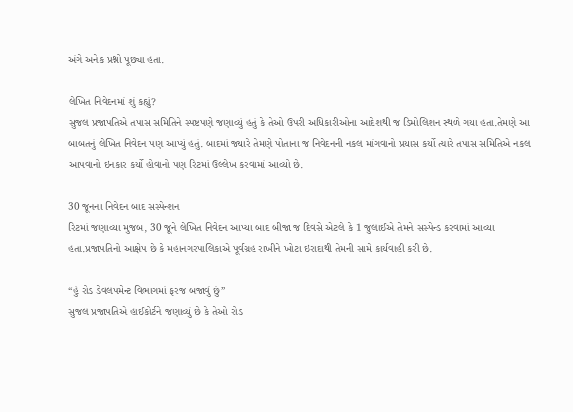અંગે અનેક પ્રશ્નો પૂછ્યા હતા.

લેખિત નિવેદનમાં શું કહ્યું?
સુજલ પ્રજાપતિએ તપાસ સમિતિને સ્પષ્ટપણે જણાવ્યું હતું કે તેઓ ઉપરી અધિકારીઓના આદેશથી જ ડિમોલિશન સ્થળે ગયા હતા.તેમણે આ બાબતનું લેખિત નિવેદન પણ આપ્યું હતું. બાદમાં જ્યારે તેમણે પોતાના જ નિવેદનની નકલ માંગવાનો પ્રયાસ કર્યો ત્યારે તપાસ સમિતિએ નકલ આપવાનો ઇનકાર કર્યો હોવાનો પણ રિટમાં ઉલ્લેખ કરવામાં આવ્યો છે.

30 જૂનના નિવેદન બાદ સસ્પેન્શન
રિટમાં જણાવ્યા મુજબ, 30 જૂને લેખિત નિવેદન આપ્યા બાદ બીજા જ દિવસે એટલે કે 1 જુલાઈએ તેમને સસ્પેન્ડ કરવામાં આવ્યા હતા.પ્રજાપતિનો આક્ષેપ છે કે મહાનગરપાલિકાએ પૂર્વગ્રહ રાખીને ખોટા ઇરાદાથી તેમની સામે કાર્યવાહી કરી છે.

“હું રોડ ડેવલપમેન્ટ વિભાગમાં ફરજ બજાવું છું”
સુજલ પ્રજાપતિએ હાઈકોર્ટને જણાવ્યું છે કે તેઓ રોડ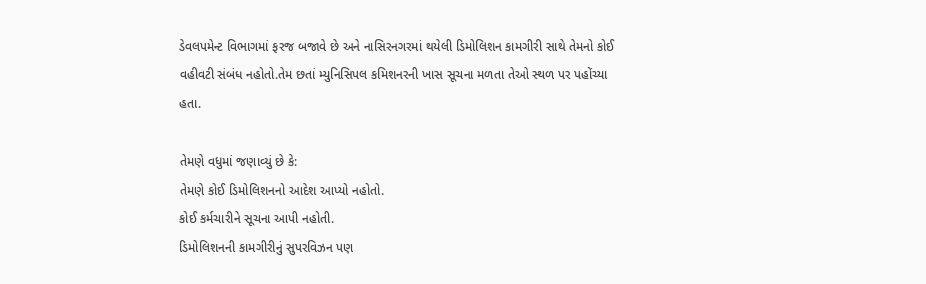ડેવલપમેન્ટ વિભાગમાં ફરજ બજાવે છે અને નાસિરનગરમાં થયેલી ડિમોલિશન કામગીરી સાથે તેમનો કોઈ વહીવટી સંબંધ નહોતો.તેમ છતાં મ્યુનિસિપલ કમિશનરની ખાસ સૂચના મળતા તેઓ સ્થળ પર પહોંચ્યા હતા.

તેમણે વધુમાં જણાવ્યું છે કે:
તેમણે કોઈ ડિમોલિશનનો આદેશ આપ્યો નહોતો.
કોઈ કર્મચારીને સૂચના આપી નહોતી.
ડિમોલિશનની કામગીરીનું સુપરવિઝન પણ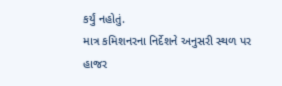કર્યું નહોતું.
માત્ર કમિશનરના નિર્દેશને અનુસરી સ્થળ પર હાજર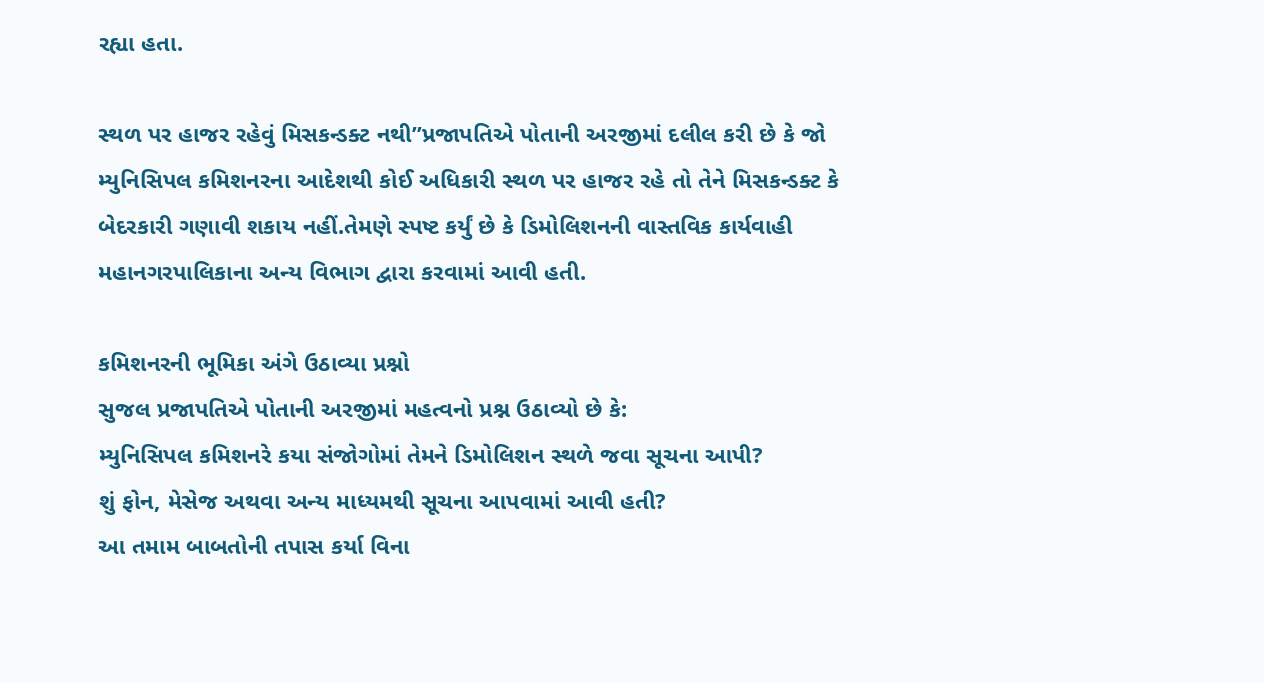રહ્યા હતા.

સ્થળ પર હાજર રહેવું મિસકન્ડક્ટ નથી”પ્રજાપતિએ પોતાની અરજીમાં દલીલ કરી છે કે જો મ્યુનિસિપલ કમિશનરના આદેશથી કોઈ અધિકારી સ્થળ પર હાજર રહે તો તેને મિસકન્ડક્ટ કે બેદરકારી ગણાવી શકાય નહીં.તેમણે સ્પષ્ટ કર્યું છે કે ડિમોલિશનની વાસ્તવિક કાર્યવાહી મહાનગરપાલિકાના અન્ય વિભાગ દ્વારા કરવામાં આવી હતી.

કમિશનરની ભૂમિકા અંગે ઉઠાવ્યા પ્રશ્નો
સુજલ પ્રજાપતિએ પોતાની અરજીમાં મહત્વનો પ્રશ્ન ઉઠાવ્યો છે કે:
મ્યુનિસિપલ કમિશનરે કયા સંજોગોમાં તેમને ડિમોલિશન સ્થળે જવા સૂચના આપી?
શું ફોન, મેસેજ અથવા અન્ય માધ્યમથી સૂચના આપવામાં આવી હતી?
આ તમામ બાબતોની તપાસ કર્યા વિના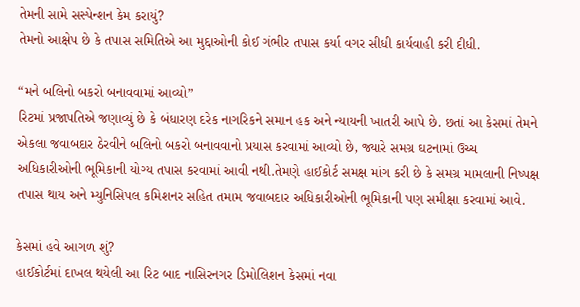તેમની સામે સસ્પેન્શન કેમ કરાયું?
તેમનો આક્ષેપ છે કે તપાસ સમિતિએ આ મુદ્દાઓની કોઈ ગંભીર તપાસ કર્યા વગર સીધી કાર્યવાહી કરી દીધી.

“મને બલિનો બકરો બનાવવામાં આવ્યો”
રિટમાં પ્રજાપતિએ જણાવ્યું છે કે બંધારણ દરેક નાગરિકને સમાન હક અને ન્યાયની ખાતરી આપે છે. છતાં આ કેસમાં તેમને એકલા જવાબદાર ઠેરવીને બલિનો બકરો બનાવવાનો પ્રયાસ કરવામાં આવ્યો છે, જ્યારે સમગ્ર ઘટનામાં ઉચ્ચ અધિકારીઓની ભૂમિકાની યોગ્ય તપાસ કરવામાં આવી નથી.તેમણે હાઈકોર્ટ સમક્ષ માંગ કરી છે કે સમગ્ર મામલાની નિષ્પક્ષ તપાસ થાય અને મ્યુનિસિપલ કમિશનર સહિત તમામ જવાબદાર અધિકારીઓની ભૂમિકાની પણ સમીક્ષા કરવામાં આવે.

કેસમાં હવે આગળ શું?
હાઈકોર્ટમાં દાખલ થયેલી આ રિટ બાદ નાસિરનગર ડિમોલિશન કેસમાં નવા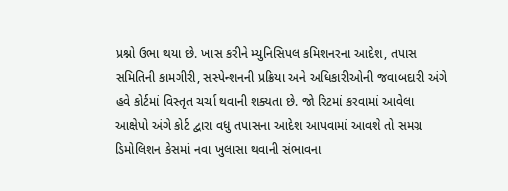પ્રશ્નો ઉભા થયા છે. ખાસ કરીને મ્યુનિસિપલ કમિશનરના આદેશ, તપાસ સમિતિની કામગીરી, સસ્પેન્શનની પ્રક્રિયા અને અધિકારીઓની જવાબદારી અંગે હવે કોર્ટમાં વિસ્તૃત ચર્ચા થવાની શક્યતા છે. જો રિટમાં કરવામાં આવેલા આક્ષેપો અંગે કોર્ટ દ્વારા વધુ તપાસના આદેશ આપવામાં આવશે તો સમગ્ર ડિમોલિશન કેસમાં નવા ખુલાસા થવાની સંભાવના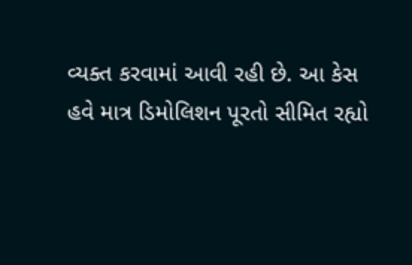વ્યક્ત કરવામાં આવી રહી છે. આ કેસ હવે માત્ર ડિમોલિશન પૂરતો સીમિત રહ્યો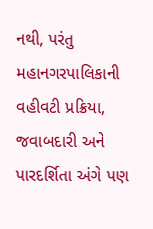નથી, પરંતુ મહાનગરપાલિકાની વહીવટી પ્રક્રિયા, જવાબદારી અને પારદર્શિતા અંગે પણ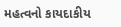મહત્વનો કાયદાકીય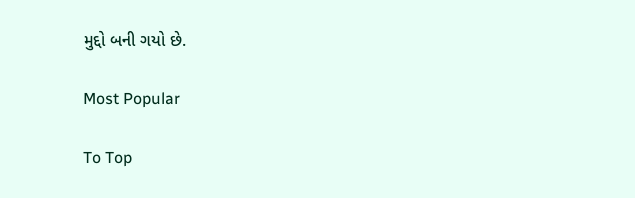મુદ્દો બની ગયો છે.

Most Popular

To Top